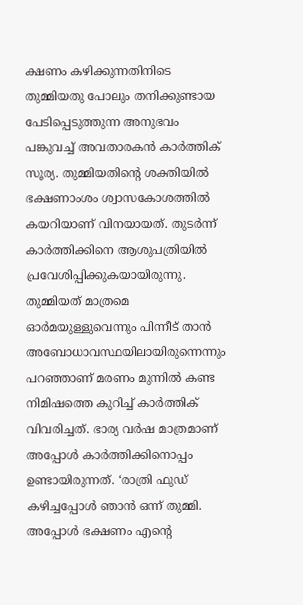ക്ഷണം കഴിക്കുന്നതിനിടെ തുമ്മിയതു പോലും തനിക്കുണ്ടായ പേടിപ്പെടുത്തുന്ന അനുഭവം പങ്കുവച്ച് അവതാരകൻ കാർത്തിക് സൂര്യ. തുമ്മിയതിന്റെ ശക്തിയിൽ ഭക്ഷണാംശം ശ്വാസകോശത്തിൽ കയറിയാണ് വിനയായത്. തുടർന്ന് കാര്‍ത്തിക്കിനെ ആശുപത്രിയിൽ പ്രവേശിപ്പിക്കുകയായിരുന്നു. തുമ്മിയത് മാത്രമെ ഓർമയുള്ളുവെന്നും പിന്നീട് താൻ അബോധാവസ്ഥയിലായിരുന്നെന്നും പറഞ്ഞാണ് മരണം മുന്നിൽ കണ്ട നിമിഷത്തെ കുറിച്ച് കാർത്തിക് വിവരിച്ചത്. ഭാര്യ വർഷ മാത്രമാണ് അപ്പോൾ കാർത്തിക്കിനൊപ്പം ഉണ്ടായിരുന്നത്. ‘രാത്രി ഫുഡ് കഴിച്ചപ്പോൾ ഞാൻ ഒന്ന് തുമ്മി. അപ്പോൾ ഭക്ഷണം എന്റെ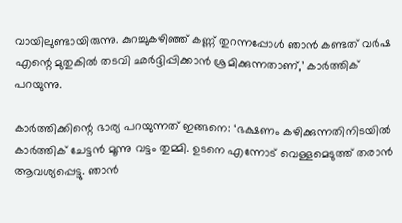വായിലുണ്ടായിരുന്നു. കുറച്ചുകഴിഞ്ഞ് കണ്ണ് തുറന്നപ്പോൾ ഞാൻ കണ്ടത് വർഷ എന്റെ മുതുകിൽ തടവി ഛർദ്ദിപ്പിക്കാൻ ശ്രമിക്കുന്നതാണ്,’ കാർത്തിക് പറയുന്നു.

കാർത്തിക്കിന്റെ ഭാര്യ പറയുന്നത് ഇങ്ങനെ: ‘ഭക്ഷണം കഴിക്കുന്നതിനിടയിൽ കാർത്തിക് ചേട്ടൻ മൂന്നു വട്ടം തുമ്മി. ഉടനെ എന്നോട് വെള്ളമെടുത്ത് തരാൻ ആവശ്യപ്പെട്ടു. ഞാൻ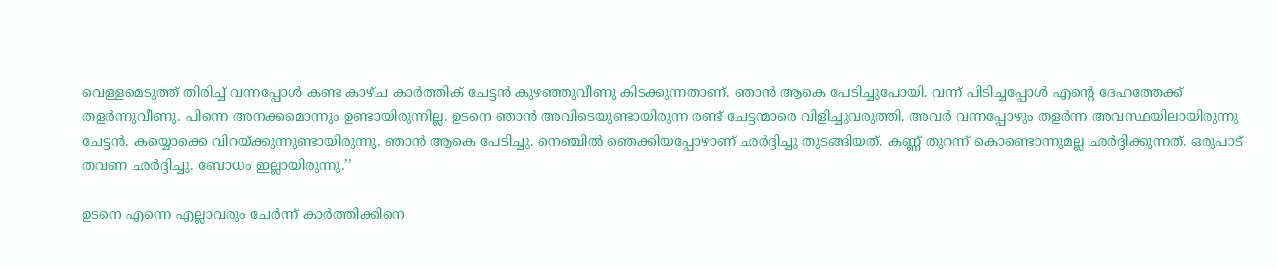വെള്ളമെടുത്ത് തിരിച്ച് വന്നപ്പോൾ കണ്ട കാഴ്ച കാർത്തിക് ചേട്ടൻ കുഴഞ്ഞുവീണു കിടക്കുന്നതാണ്. ഞാൻ ആകെ പേടിച്ചുപോയി. വന്ന് പിടിച്ചപ്പോൾ എന്റെ ദേഹത്തേക്ക് തളർന്നുവീണു. പിന്നെ അനക്കമൊന്നും ഉണ്ടായിരുന്നില്ല. ഉടനെ ഞാൻ അവിടെയുണ്ടായിരുന്ന രണ്ട് ചേട്ടന്മാരെ വിളിച്ചുവരുത്തി. അവർ വന്നപ്പോഴും തളർന്ന അവസ്ഥയിലായിരുന്നു ചേട്ടൻ. കയ്യൊക്കെ വിറയ്ക്കുന്നുണ്ടായിരുന്നു. ഞാൻ ആകെ പേടിച്ചു. നെഞ്ചിൽ ഞെക്കിയപ്പോഴാണ് ഛർദ്ദിച്ചു തുടങ്ങിയത്. കണ്ണ് തുറന്ന് കൊണ്ടൊന്നുമല്ല ഛർദ്ദിക്കുന്നത്. ഒരുപാട് തവണ ഛർദ്ദിച്ചു. ബോധം ഇല്ലായിരുന്നു.’’

ഉടനെ എന്നെ എല്ലാവരും ചേർന്ന് കാർത്തിക്കിനെ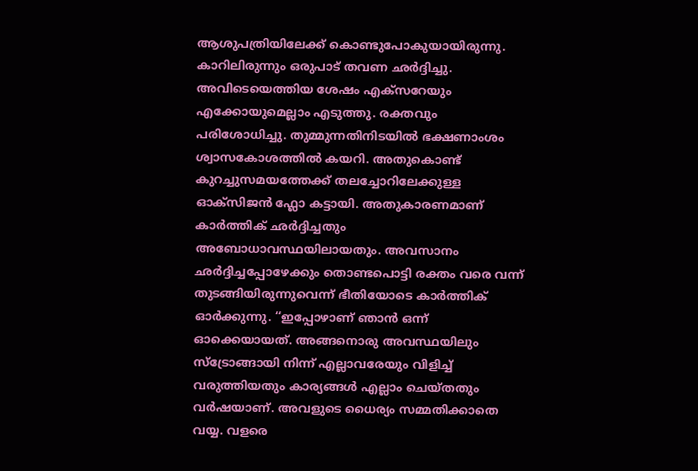ആശുപത്രിയിലേക്ക് കൊണ്ടുപോകുയായിരുന്നു. കാറിലിരുന്നും ഒരുപാട് തവണ ഛർദ്ദിച്ചു. അവിടെയെത്തിയ ശേഷം എക്സറേയും എക്കോയുമെല്ലാം എടുത്തു. രക്തവും പരിശോധിച്ചു. തുമ്മുന്നതിനിടയിൽ ഭക്ഷണാംശം ശ്വാസകോശത്തിൽ കയറി. അതുകൊണ്ട് കുറച്ചുസമയത്തേക്ക് തലച്ചോറിലേക്കുള്ള ഓക്സിജൻ ഫ്ലോ കട്ടായി. അതുകാരണമാണ് കാര്‍ത്തിക് ഛർദ്ദിച്ചതും അബോധാവസ്ഥയിലായതും. അവസാനം ഛർദ്ദിച്ചപ്പോഴേക്കും തൊണ്ടപൊട്ടി രക്തം വരെ വന്ന് തുടങ്ങിയിരുന്നുവെന്ന് ഭീതിയോടെ കാർത്തിക് ഓർക്കുന്നു. ‘‘ഇപ്പോഴാണ് ഞാൻ ഒന്ന് ഓക്കെയായത്. അങ്ങനൊരു അവസ്ഥയിലും സ്ട്രോങ്ങായി നിന്ന് എല്ലാവരേയും വിളിച്ച് വരുത്തിയതും കാര്യങ്ങൾ എല്ലാം ചെയ്തതും വർഷയാണ്. അവളുടെ ധൈര്യം സമ്മതിക്കാതെ വയ്യ. വളരെ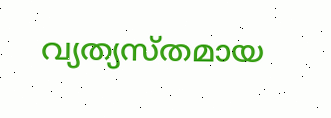വ്യത്യസ്തമായ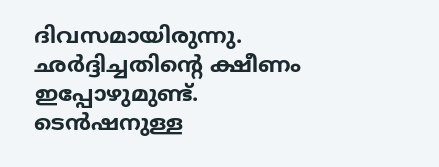ദിവസമായിരുന്നു. ഛർദ്ദിച്ചതിന്റെ ക്ഷീണം ഇപ്പോഴുമുണ്ട്. ടെൻഷനുള്ള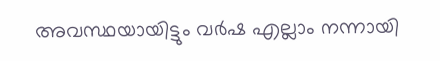അവസ്ഥയായിട്ടും വർഷ എല്ലാം നന്നായി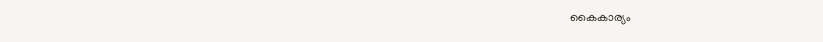കൈകാര്യം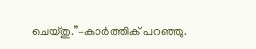ചെയ്തു.’’–കാർത്തിക് പറഞ്ഞു.